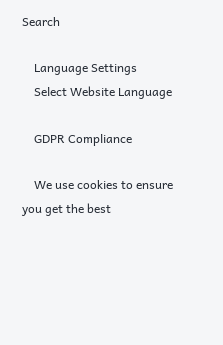Search

    Language Settings
    Select Website Language

    GDPR Compliance

    We use cookies to ensure you get the best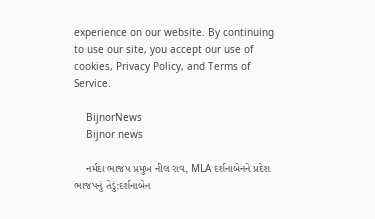experience on our website. By continuing to use our site, you accept our use of cookies, Privacy Policy, and Terms of Service.

    BijnorNews
    Bijnor news

    નર્મદા ભાજપ પ્રમુખ નીલ રાવ, MLA દર્શનાબેનને પ્રદેશ ભાજપનું તેડું:દર્શનાબેન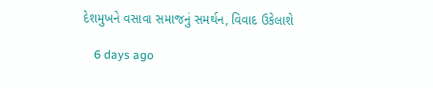દેશમુખને વસાવા સમાજનું સમર્થન, વિવાદ ઉકેલાશે

    6 days ago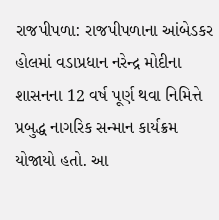રાજપીપળા: રાજપીપળાના આંબેડકર હોલમાં વડાપ્રધાન નરેન્દ્ર મોદીના શાસનના 12 વર્ષ પૂર્ણ થવા નિમિત્તે પ્રબુદ્ધ નાગરિક સન્માન કાર્યક્રમ યોજાયો હતો. આ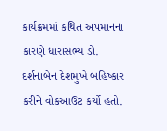કાર્યક્રમમાં કથિત અપમાનના કારણે ધારાસભ્ય ડો. દર્શનાબેન દેશમુખે બહિષ્કાર કરીને વોકઆઉટ કર્યો હતો.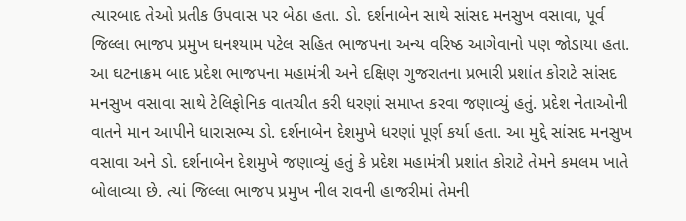ત્યારબાદ તેઓ પ્રતીક ઉપવાસ પર બેઠા હતા. ડો. દર્શનાબેન સાથે સાંસદ મનસુખ વસાવા, પૂર્વ જિલ્લા ભાજપ પ્રમુખ ઘનશ્યામ પટેલ સહિત ભાજપના અન્ય વરિષ્ઠ આગેવાનો પણ જોડાયા હતા. આ ઘટનાક્રમ બાદ પ્રદેશ ભાજપના મહામંત્રી અને દક્ષિણ ગુજરાતના પ્રભારી પ્રશાંત કોરાટે સાંસદ મનસુખ વસાવા સાથે ટેલિફોનિક વાતચીત કરી ધરણાં સમાપ્ત કરવા જણાવ્યું હતું. પ્રદેશ નેતાઓની વાતને માન આપીને ધારાસભ્ય ડો. દર્શનાબેન દેશમુખે ધરણાં પૂર્ણ કર્યા હતા. આ મુદ્દે સાંસદ મનસુખ વસાવા અને ડો. દર્શનાબેન દેશમુખે જણાવ્યું હતું કે પ્રદેશ મહામંત્રી પ્રશાંત કોરાટે તેમને કમલમ ખાતે બોલાવ્યા છે. ત્યાં જિલ્લા ભાજપ પ્રમુખ નીલ રાવની હાજરીમાં તેમની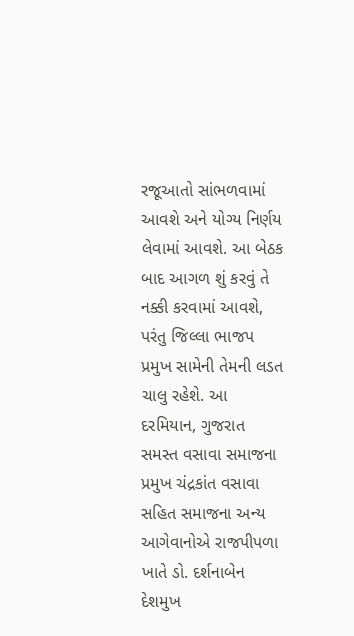રજૂઆતો સાંભળવામાં આવશે અને યોગ્ય નિર્ણય લેવામાં આવશે. આ બેઠક બાદ આગળ શું કરવું તે નક્કી કરવામાં આવશે, પરંતુ જિલ્લા ભાજપ પ્રમુખ સામેની તેમની લડત ચાલુ રહેશે. આ દરમિયાન, ગુજરાત સમસ્ત વસાવા સમાજના પ્રમુખ ચંદ્રકાંત વસાવા સહિત સમાજના અન્ય આગેવાનોએ રાજપીપળા ખાતે ડો. દર્શનાબેન દેશમુખ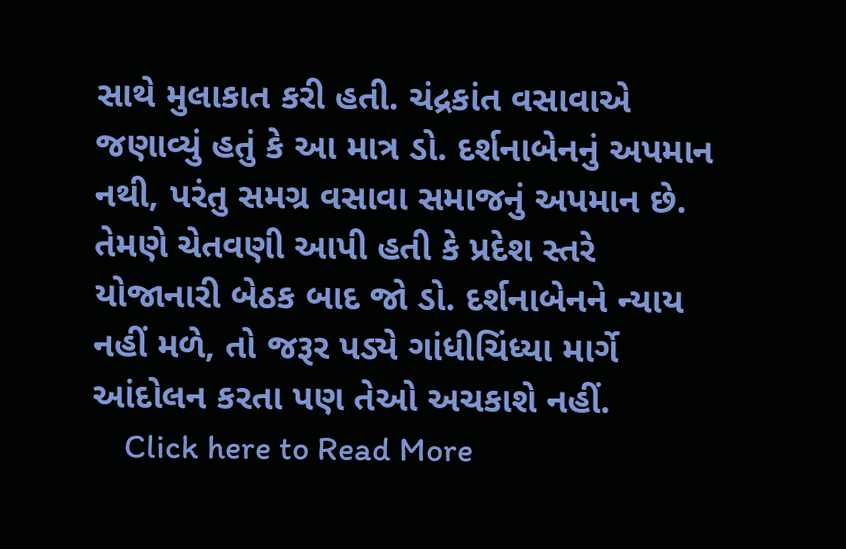સાથે મુલાકાત કરી હતી. ચંદ્રકાંત વસાવાએ જણાવ્યું હતું કે આ માત્ર ડો. દર્શનાબેનનું અપમાન નથી, પરંતુ સમગ્ર વસાવા સમાજનું અપમાન છે. તેમણે ચેતવણી આપી હતી કે પ્રદેશ સ્તરે યોજાનારી બેઠક બાદ જો ડો. દર્શનાબેનને ન્યાય નહીં મળે, તો જરૂર પડ્યે ગાંધીચિંધ્યા માર્ગે આંદોલન કરતા પણ તેઓ અચકાશે નહીં.
    Click here to Read More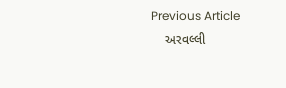Previous Article
    અરવલ્લી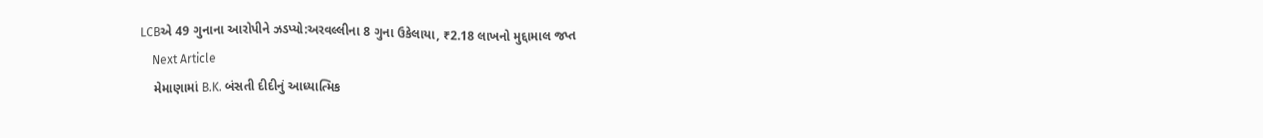LCBએ 49 ગુનાના આરોપીને ઝડપ્યો:અરવલ્લીના 8 ગુના ઉકેલાયા, ₹2.18 લાખનો મુદ્દામાલ જપ્ત
    Next Article
    મેમાણામાં B.K. બંસતી દીદીનું આધ્યાત્મિક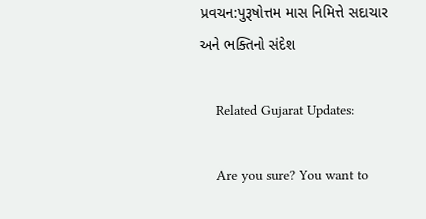પ્રવચન:પુરૂષોત્તમ માસ નિમિત્તે સદાચાર અને ભક્તિનો સંદેશ

    Related Gujarat Updates:

    Are you sure? You want to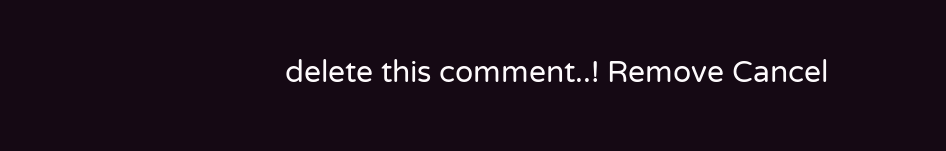delete this comment..! Remove Cancel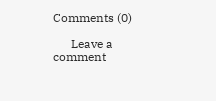Comments (0)

      Leave a comment